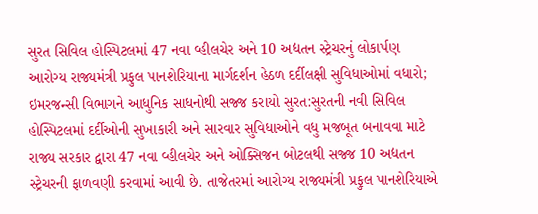સુરત સિવિલ હોસ્પિટલમાં 47 નવા વ્હીલચેર અને 10 અદ્યતન સ્ટ્રેચરનું લોકાર્પણ
આરોગ્ય રાજ્યમંત્રી પ્રફુલ પાનશેરિયાના માર્ગદર્શન હેઠળ દર્દીલક્ષી સુવિધાઓમાં વધારો; ઇમરજન્સી વિભાગને આધુનિક સાધનોથી સજ્જ કરાયો સુરત:સુરતની નવી સિવિલ હોસ્પિટલમાં દર્દીઓની સુખાકારી અને સારવાર સુવિધાઓને વધુ મજબૂત બનાવવા માટે રાજ્ય સરકાર દ્વારા 47 નવા વ્હીલચેર અને ઓક્સિજન બોટલથી સજ્જ 10 અદ્યતન સ્ટ્રેચરની ફાળવણી કરવામાં આવી છે. તાજેતરમાં આરોગ્ય રાજ્યમંત્રી પ્રફુલ પાનશેરિયાએ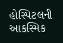હોસ્પિટલની આકસ્મિક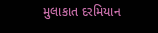મુલાકાત દરમિયાન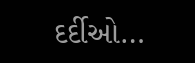દર્દીઓ…